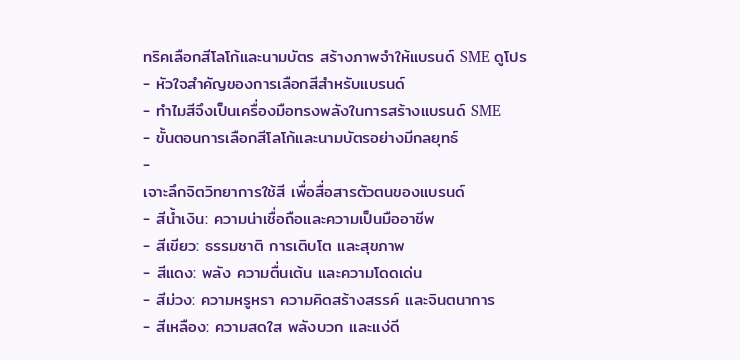ทริคเลือกสีโลโก้และนามบัตร สร้างภาพจำให้แบรนด์ SME ดูโปร
- หัวใจสำคัญของการเลือกสีสำหรับแบรนด์
- ทำไมสีจึงเป็นเครื่องมือทรงพลังในการสร้างแบรนด์ SME
- ขั้นตอนการเลือกสีโลโก้และนามบัตรอย่างมีกลยุทธ์
-
เจาะลึกจิตวิทยาการใช้สี เพื่อสื่อสารตัวตนของแบรนด์
- สีน้ำเงิน: ความน่าเชื่อถือและความเป็นมืออาชีพ
- สีเขียว: ธรรมชาติ การเติบโต และสุขภาพ
- สีแดง: พลัง ความตื่นเต้น และความโดดเด่น
- สีม่วง: ความหรูหรา ความคิดสร้างสรรค์ และจินตนาการ
- สีเหลือง: ความสดใส พลังบวก และแง่ดี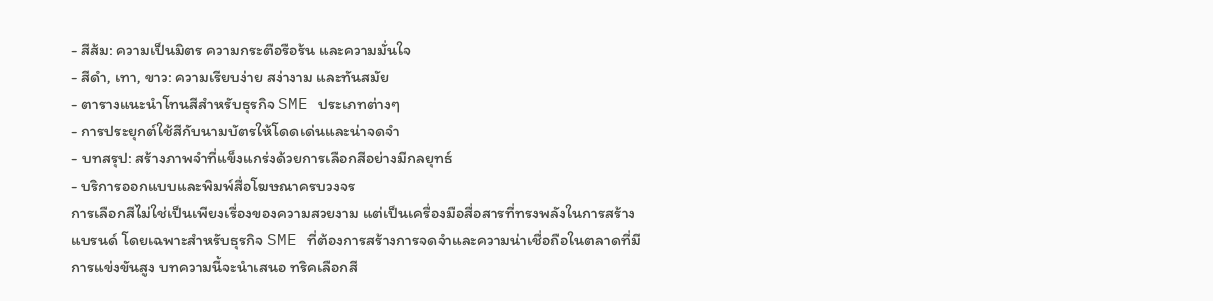- สีส้ม: ความเป็นมิตร ความกระตือรือร้น และความมั่นใจ
- สีดำ, เทา, ขาว: ความเรียบง่าย สง่างาม และทันสมัย
- ตารางแนะนำโทนสีสำหรับธุรกิจ SME ประเภทต่างๆ
- การประยุกต์ใช้สีกับนามบัตรให้โดดเด่นและน่าจดจำ
- บทสรุป: สร้างภาพจำที่แข็งแกร่งด้วยการเลือกสีอย่างมีกลยุทธ์
- บริการออกแบบและพิมพ์สื่อโฆษณาครบวงจร
การเลือกสีไม่ใช่เป็นเพียงเรื่องของความสวยงาม แต่เป็นเครื่องมือสื่อสารที่ทรงพลังในการสร้างแบรนด์ โดยเฉพาะสำหรับธุรกิจ SME ที่ต้องการสร้างการจดจำและความน่าเชื่อถือในตลาดที่มีการแข่งขันสูง บทความนี้จะนำเสนอ ทริคเลือกสี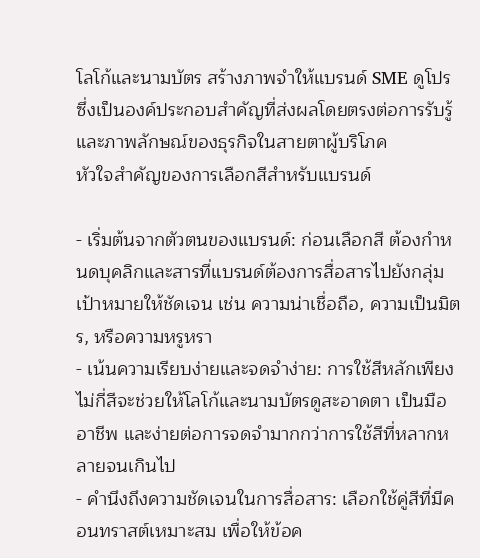โลโก้และนามบัตร สร้างภาพจำให้แบรนด์ SME ดูโปร ซึ่งเป็นองค์ประกอบสำคัญที่ส่งผลโดยตรงต่อการรับรู้และภาพลักษณ์ของธุรกิจในสายตาผู้บริโภค
หัวใจสำคัญของการเลือกสีสำหรับแบรนด์

- เริ่มต้นจากตัวตนของแบรนด์: ก่อนเลือกสี ต้องกำหนดบุคลิกและสารที่แบรนด์ต้องการสื่อสารไปยังกลุ่มเป้าหมายให้ชัดเจน เช่น ความน่าเชื่อถือ, ความเป็นมิตร, หรือความหรูหรา
- เน้นความเรียบง่ายและจดจำง่าย: การใช้สีหลักเพียงไม่กี่สีจะช่วยให้โลโก้และนามบัตรดูสะอาดตา เป็นมืออาชีพ และง่ายต่อการจดจำมากกว่าการใช้สีที่หลากหลายจนเกินไป
- คำนึงถึงความชัดเจนในการสื่อสาร: เลือกใช้คู่สีที่มีคอนทราสต์เหมาะสม เพื่อให้ข้อค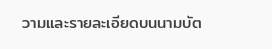วามและรายละเอียดบนนามบัต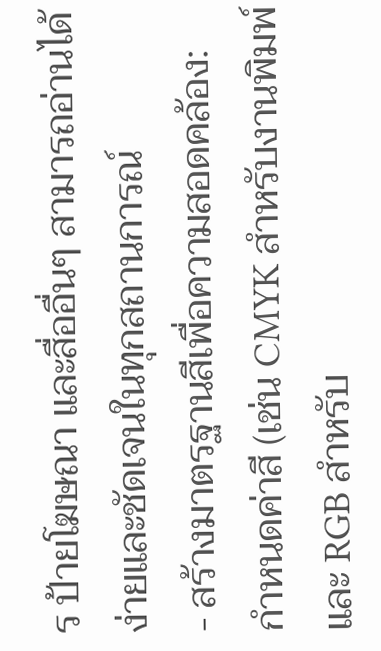ร ป้ายโฆษณา และสื่ออื่นๆ สามารถอ่านได้ง่ายและชัดเจนในทุกสถานการณ์
- สร้างมาตรฐานสีเพื่อความสอดคล้อง: กำหนดค่าสี (เช่น CMYK สำหรับงานพิมพ์ และ RGB สำหรับ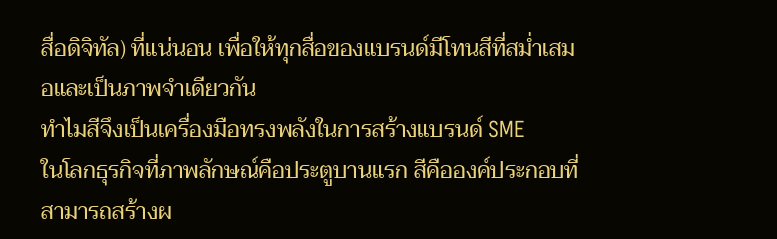สื่อดิจิทัล) ที่แน่นอน เพื่อให้ทุกสื่อของแบรนด์มีโทนสีที่สม่ำเสมอและเป็นภาพจำเดียวกัน
ทำไมสีจึงเป็นเครื่องมือทรงพลังในการสร้างแบรนด์ SME
ในโลกธุรกิจที่ภาพลักษณ์คือประตูบานแรก สีคือองค์ประกอบที่สามารถสร้างผ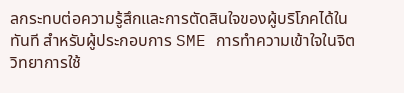ลกระทบต่อความรู้สึกและการตัดสินใจของผู้บริโภคได้ในทันที สำหรับผู้ประกอบการ SME การทำความเข้าใจในจิตวิทยาการใช้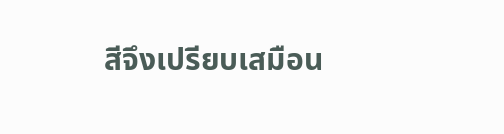สีจึงเปรียบเสมือน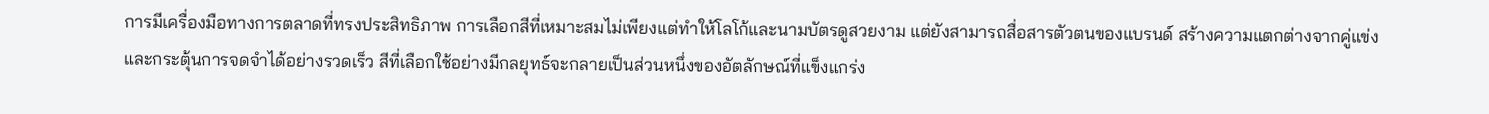การมีเครื่องมือทางการตลาดที่ทรงประสิทธิภาพ การเลือกสีที่เหมาะสมไม่เพียงแต่ทำให้โลโก้และนามบัตรดูสวยงาม แต่ยังสามารถสื่อสารตัวตนของแบรนด์ สร้างความแตกต่างจากคู่แข่ง และกระตุ้นการจดจำได้อย่างรวดเร็ว สีที่เลือกใช้อย่างมีกลยุทธ์จะกลายเป็นส่วนหนึ่งของอัตลักษณ์ที่แข็งแกร่ง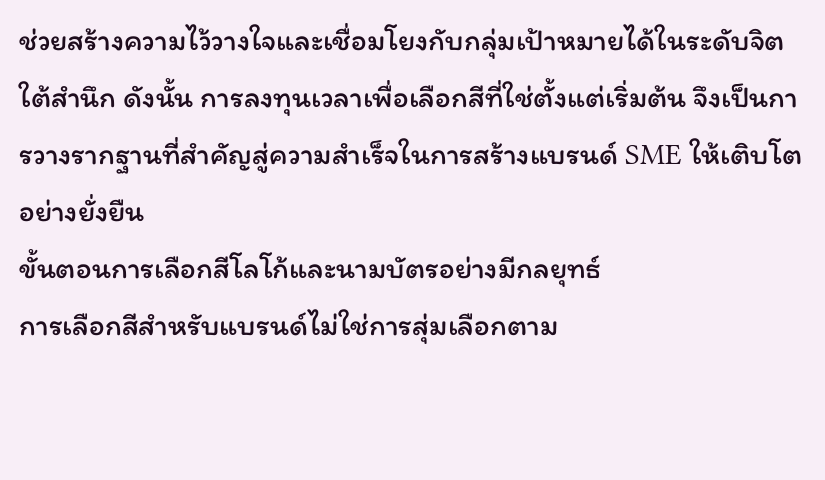ช่วยสร้างความไว้วางใจและเชื่อมโยงกับกลุ่มเป้าหมายได้ในระดับจิตใต้สำนึก ดังนั้น การลงทุนเวลาเพื่อเลือกสีที่ใช่ตั้งแต่เริ่มต้น จึงเป็นการวางรากฐานที่สำคัญสู่ความสำเร็จในการสร้างแบรนด์ SME ให้เติบโตอย่างยั่งยืน
ขั้นตอนการเลือกสีโลโก้และนามบัตรอย่างมีกลยุทธ์
การเลือกสีสำหรับแบรนด์ไม่ใช่การสุ่มเลือกตาม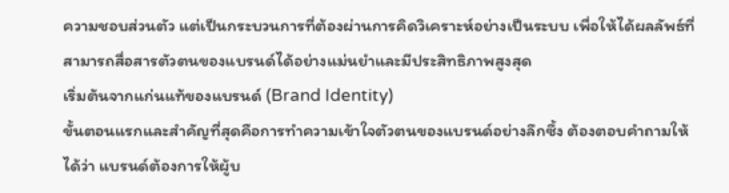ความชอบส่วนตัว แต่เป็นกระบวนการที่ต้องผ่านการคิดวิเคราะห์อย่างเป็นระบบ เพื่อให้ได้ผลลัพธ์ที่สามารถสื่อสารตัวตนของแบรนด์ได้อย่างแม่นยำและมีประสิทธิภาพสูงสุด
เริ่มต้นจากแก่นแท้ของแบรนด์ (Brand Identity)
ขั้นตอนแรกและสำคัญที่สุดคือการทำความเข้าใจตัวตนของแบรนด์อย่างลึกซึ้ง ต้องตอบคำถามให้ได้ว่า แบรนด์ต้องการให้ผู้บ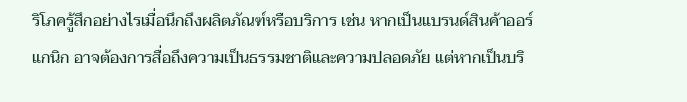ริโภครู้สึกอย่างไรเมื่อนึกถึงผลิตภัณฑ์หรือบริการ เช่น หากเป็นแบรนด์สินค้าออร์แกนิก อาจต้องการสื่อถึงความเป็นธรรมชาติและความปลอดภัย แต่หากเป็นบริ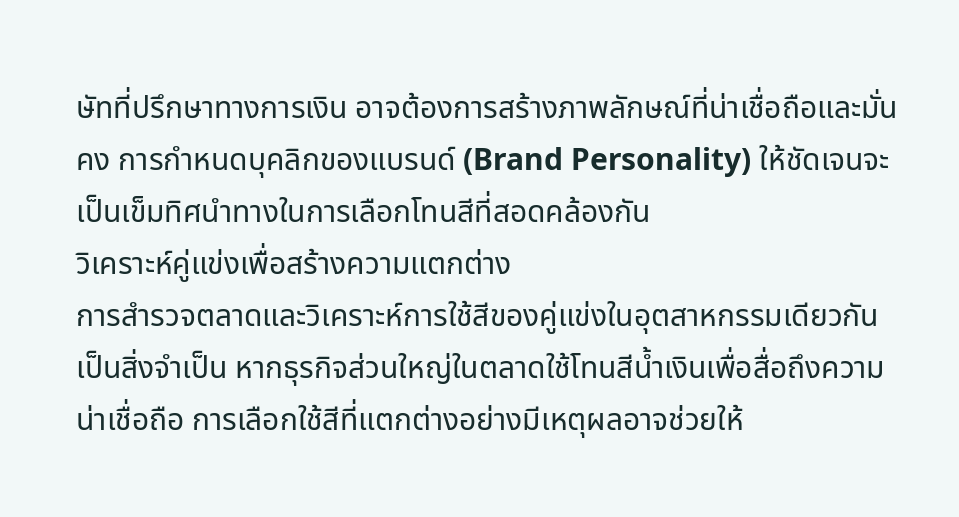ษัทที่ปรึกษาทางการเงิน อาจต้องการสร้างภาพลักษณ์ที่น่าเชื่อถือและมั่นคง การกำหนดบุคลิกของแบรนด์ (Brand Personality) ให้ชัดเจนจะเป็นเข็มทิศนำทางในการเลือกโทนสีที่สอดคล้องกัน
วิเคราะห์คู่แข่งเพื่อสร้างความแตกต่าง
การสำรวจตลาดและวิเคราะห์การใช้สีของคู่แข่งในอุตสาหกรรมเดียวกันเป็นสิ่งจำเป็น หากธุรกิจส่วนใหญ่ในตลาดใช้โทนสีน้ำเงินเพื่อสื่อถึงความน่าเชื่อถือ การเลือกใช้สีที่แตกต่างอย่างมีเหตุผลอาจช่วยให้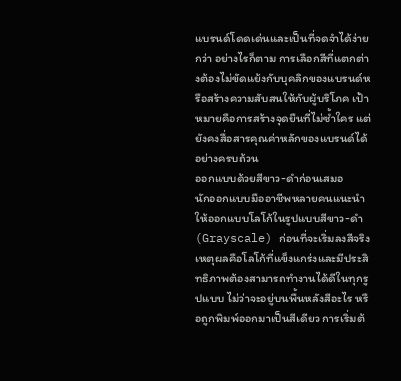แบรนด์โดดเด่นและเป็นที่จดจำได้ง่ายกว่า อย่างไรก็ตาม การเลือกสีที่แตกต่างต้องไม่ขัดแย้งกับบุคลิกของแบรนด์หรือสร้างความสับสนให้กับผู้บริโภค เป้าหมายคือการสร้างจุดยืนที่ไม่ซ้ำใคร แต่ยังคงสื่อสารคุณค่าหลักของแบรนด์ได้อย่างครบถ้วน
ออกแบบด้วยสีขาว-ดำก่อนเสมอ
นักออกแบบมืออาชีพหลายคนแนะนำให้ออกแบบโลโก้ในรูปแบบสีขาว-ดำ (Grayscale) ก่อนที่จะเริ่มลงสีจริง เหตุผลคือโลโก้ที่แข็งแกร่งและมีประสิทธิภาพต้องสามารถทำงานได้ดีในทุกรูปแบบ ไม่ว่าจะอยู่บนพื้นหลังสีอะไร หรือถูกพิมพ์ออกมาเป็นสีเดียว การเริ่มต้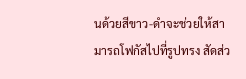นด้วยสีขาว-ดำจะช่วยให้สามารถโฟกัสไปที่รูปทรง สัดส่ว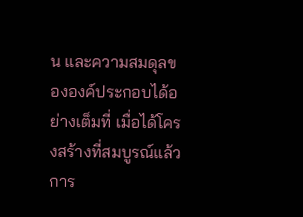น และความสมดุลขององค์ประกอบได้อย่างเต็มที่ เมื่อได้โครงสร้างที่สมบูรณ์แล้ว การ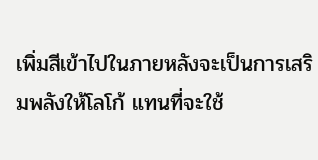เพิ่มสีเข้าไปในภายหลังจะเป็นการเสริมพลังให้โลโก้ แทนที่จะใช้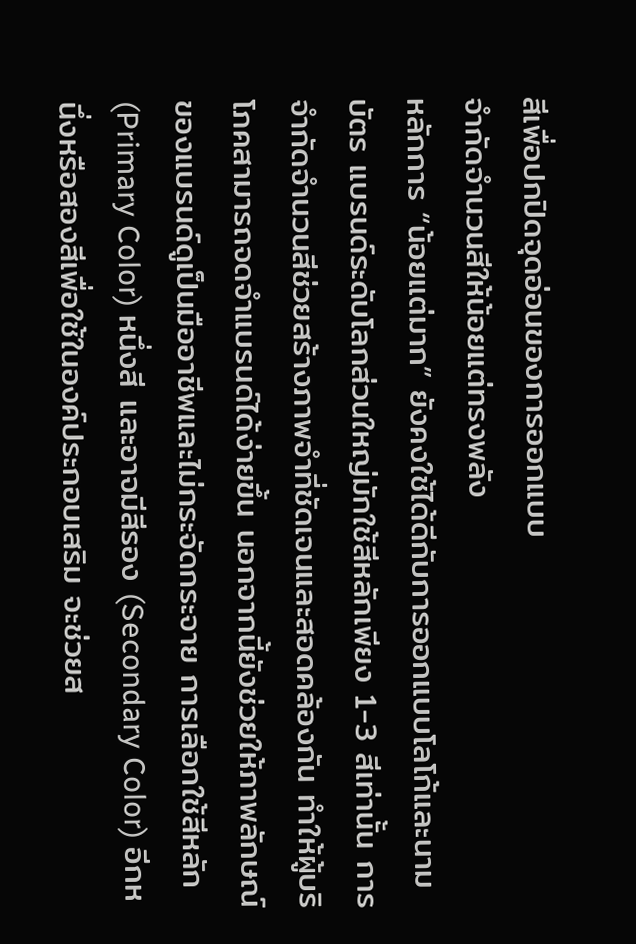สีเพื่อปกปิดจุดอ่อนของการออกแบบ
จำกัดจำนวนสีให้น้อยแต่ทรงพลัง
หลักการ “น้อยแต่มาก” ยังคงใช้ได้ดีกับการออกแบบโลโก้และนามบัตร แบรนด์ระดับโลกส่วนใหญ่มักใช้สีหลักเพียง 1-3 สีเท่านั้น การจำกัดจำนวนสีช่วยสร้างภาพจำที่ชัดเจนและสอดคล้องกัน ทำให้ผู้บริโภคสามารถจดจำแบรนด์ได้ง่ายขึ้น นอกจากนี้ยังช่วยให้ภาพลักษณ์ของแบรนด์ดูเป็นมืออาชีพและไม่กระจัดกระจาย การเลือกใช้สีหลัก (Primary Color) หนึ่งสี และอาจมีสีรอง (Secondary Color) อีกหนึ่งหรือสองสีเพื่อใช้ในองค์ประกอบเสริม จะช่วยส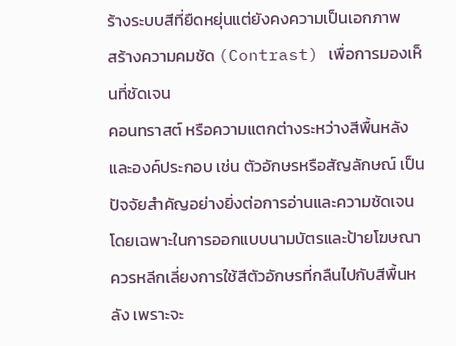ร้างระบบสีที่ยืดหยุ่นแต่ยังคงความเป็นเอกภาพ
สร้างความคมชัด (Contrast) เพื่อการมองเห็นที่ชัดเจน
คอนทราสต์ หรือความแตกต่างระหว่างสีพื้นหลังและองค์ประกอบ เช่น ตัวอักษรหรือสัญลักษณ์ เป็นปัจจัยสำคัญอย่างยิ่งต่อการอ่านและความชัดเจน โดยเฉพาะในการออกแบบนามบัตรและป้ายโฆษณา ควรหลีกเลี่ยงการใช้สีตัวอักษรที่กลืนไปกับสีพื้นหลัง เพราะจะ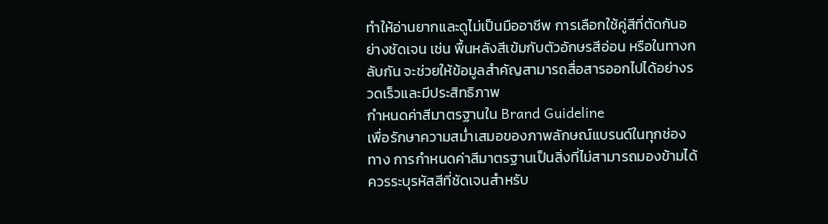ทำให้อ่านยากและดูไม่เป็นมืออาชีพ การเลือกใช้คู่สีที่ตัดกันอย่างชัดเจน เช่น พื้นหลังสีเข้มกับตัวอักษรสีอ่อน หรือในทางกลับกัน จะช่วยให้ข้อมูลสำคัญสามารถสื่อสารออกไปได้อย่างรวดเร็วและมีประสิทธิภาพ
กำหนดค่าสีมาตรฐานใน Brand Guideline
เพื่อรักษาความสม่ำเสมอของภาพลักษณ์แบรนด์ในทุกช่องทาง การกำหนดค่าสีมาตรฐานเป็นสิ่งที่ไม่สามารถมองข้ามได้ ควรระบุรหัสสีที่ชัดเจนสำหรับ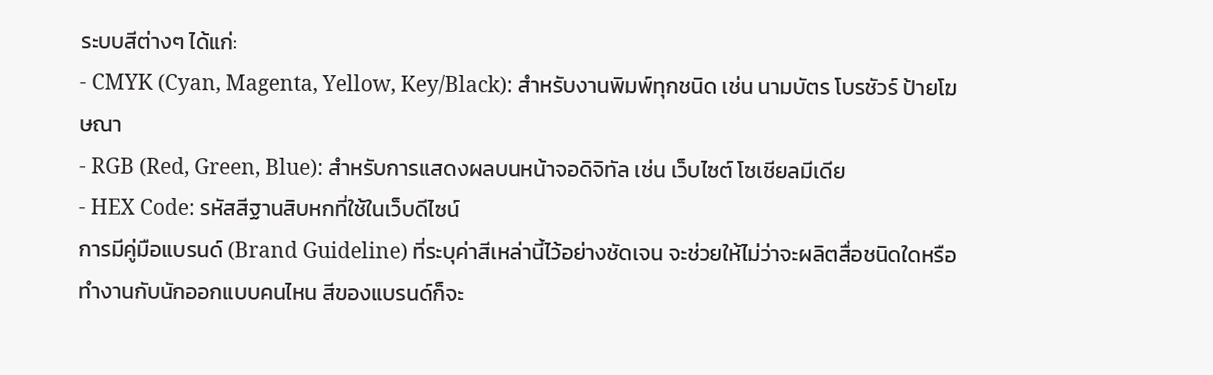ระบบสีต่างๆ ได้แก่:
- CMYK (Cyan, Magenta, Yellow, Key/Black): สำหรับงานพิมพ์ทุกชนิด เช่น นามบัตร โบรชัวร์ ป้ายโฆษณา
- RGB (Red, Green, Blue): สำหรับการแสดงผลบนหน้าจอดิจิทัล เช่น เว็บไซต์ โซเชียลมีเดีย
- HEX Code: รหัสสีฐานสิบหกที่ใช้ในเว็บดีไซน์
การมีคู่มือแบรนด์ (Brand Guideline) ที่ระบุค่าสีเหล่านี้ไว้อย่างชัดเจน จะช่วยให้ไม่ว่าจะผลิตสื่อชนิดใดหรือทำงานกับนักออกแบบคนไหน สีของแบรนด์ก็จะ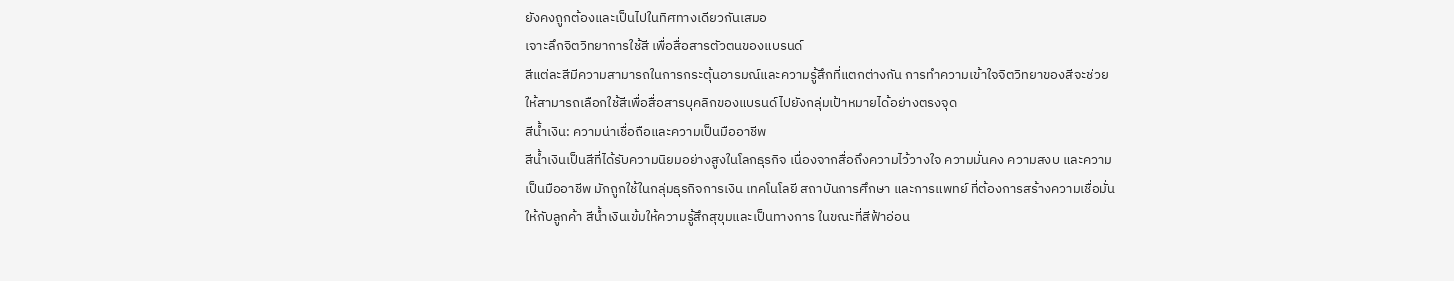ยังคงถูกต้องและเป็นไปในทิศทางเดียวกันเสมอ
เจาะลึกจิตวิทยาการใช้สี เพื่อสื่อสารตัวตนของแบรนด์
สีแต่ละสีมีความสามารถในการกระตุ้นอารมณ์และความรู้สึกที่แตกต่างกัน การทำความเข้าใจจิตวิทยาของสีจะช่วยให้สามารถเลือกใช้สีเพื่อสื่อสารบุคลิกของแบรนด์ไปยังกลุ่มเป้าหมายได้อย่างตรงจุด
สีน้ำเงิน: ความน่าเชื่อถือและความเป็นมืออาชีพ
สีน้ำเงินเป็นสีที่ได้รับความนิยมอย่างสูงในโลกธุรกิจ เนื่องจากสื่อถึงความไว้วางใจ ความมั่นคง ความสงบ และความเป็นมืออาชีพ มักถูกใช้ในกลุ่มธุรกิจการเงิน เทคโนโลยี สถาบันการศึกษา และการแพทย์ ที่ต้องการสร้างความเชื่อมั่นให้กับลูกค้า สีน้ำเงินเข้มให้ความรู้สึกสุขุมและเป็นทางการ ในขณะที่สีฟ้าอ่อน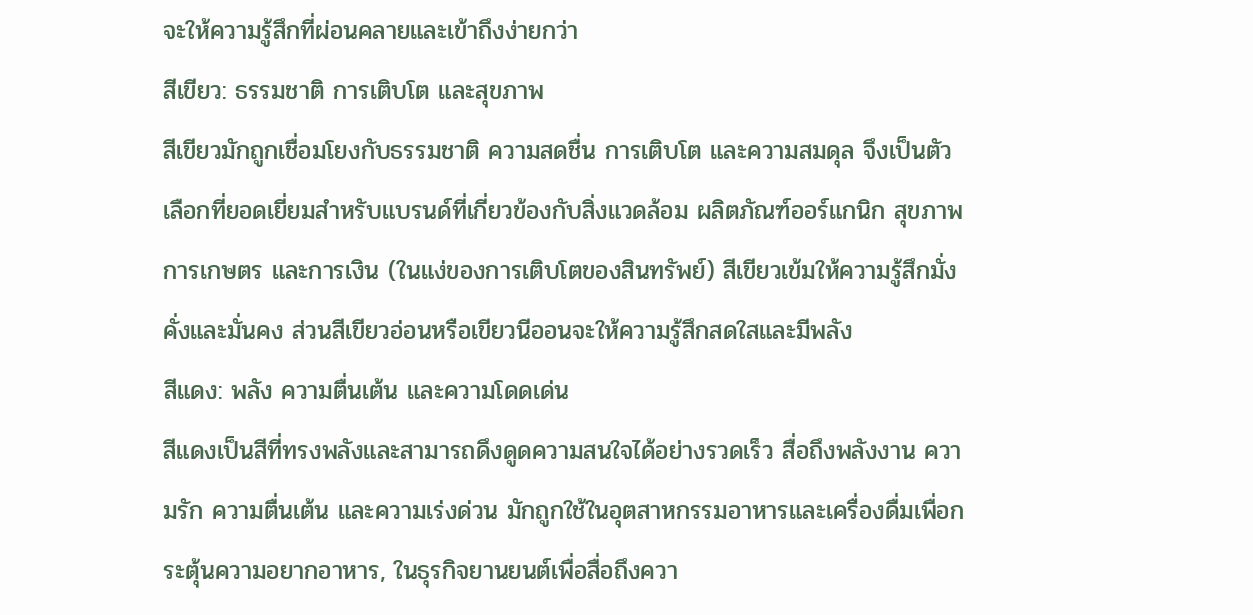จะให้ความรู้สึกที่ผ่อนคลายและเข้าถึงง่ายกว่า
สีเขียว: ธรรมชาติ การเติบโต และสุขภาพ
สีเขียวมักถูกเชื่อมโยงกับธรรมชาติ ความสดชื่น การเติบโต และความสมดุล จึงเป็นตัวเลือกที่ยอดเยี่ยมสำหรับแบรนด์ที่เกี่ยวข้องกับสิ่งแวดล้อม ผลิตภัณฑ์ออร์แกนิก สุขภาพ การเกษตร และการเงิน (ในแง่ของการเติบโตของสินทรัพย์) สีเขียวเข้มให้ความรู้สึกมั่งคั่งและมั่นคง ส่วนสีเขียวอ่อนหรือเขียวนีออนจะให้ความรู้สึกสดใสและมีพลัง
สีแดง: พลัง ความตื่นเต้น และความโดดเด่น
สีแดงเป็นสีที่ทรงพลังและสามารถดึงดูดความสนใจได้อย่างรวดเร็ว สื่อถึงพลังงาน ความรัก ความตื่นเต้น และความเร่งด่วน มักถูกใช้ในอุตสาหกรรมอาหารและเครื่องดื่มเพื่อกระตุ้นความอยากอาหาร, ในธุรกิจยานยนต์เพื่อสื่อถึงควา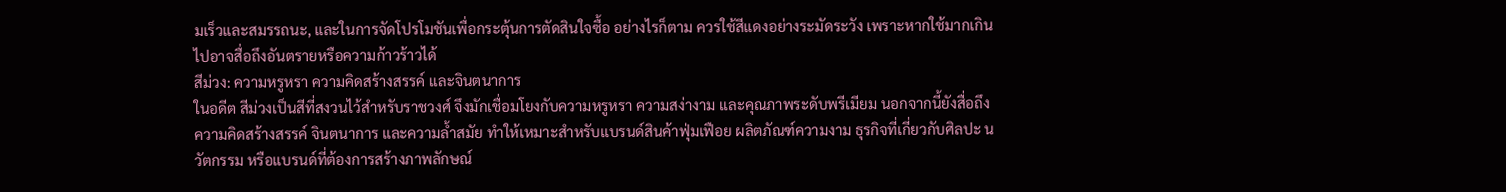มเร็วและสมรรถนะ, และในการจัดโปรโมชันเพื่อกระตุ้นการตัดสินใจซื้อ อย่างไรก็ตาม ควรใช้สีแดงอย่างระมัดระวัง เพราะหากใช้มากเกินไปอาจสื่อถึงอันตรายหรือความก้าวร้าวได้
สีม่วง: ความหรูหรา ความคิดสร้างสรรค์ และจินตนาการ
ในอดีต สีม่วงเป็นสีที่สงวนไว้สำหรับราชวงศ์ จึงมักเชื่อมโยงกับความหรูหรา ความสง่างาม และคุณภาพระดับพรีเมียม นอกจากนี้ยังสื่อถึงความคิดสร้างสรรค์ จินตนาการ และความล้ำสมัย ทำให้เหมาะสำหรับแบรนด์สินค้าฟุ่มเฟือย ผลิตภัณฑ์ความงาม ธุรกิจที่เกี่ยวกับศิลปะ นวัตกรรม หรือแบรนด์ที่ต้องการสร้างภาพลักษณ์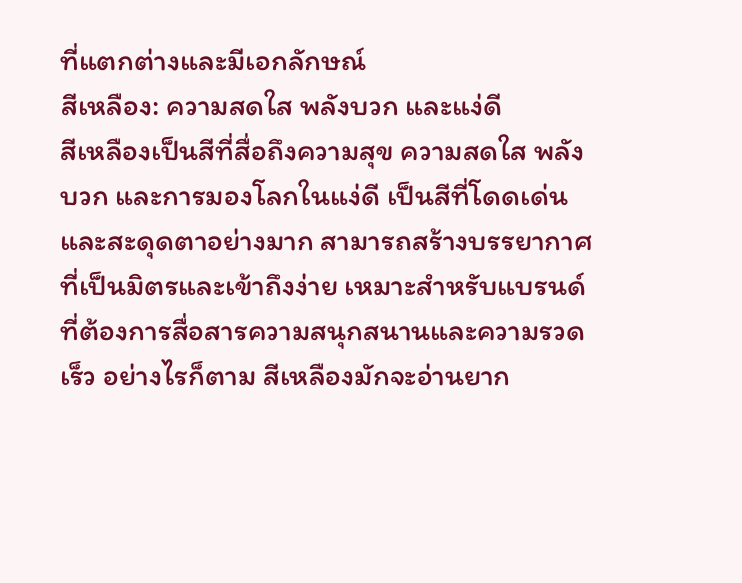ที่แตกต่างและมีเอกลักษณ์
สีเหลือง: ความสดใส พลังบวก และแง่ดี
สีเหลืองเป็นสีที่สื่อถึงความสุข ความสดใส พลังบวก และการมองโลกในแง่ดี เป็นสีที่โดดเด่นและสะดุดตาอย่างมาก สามารถสร้างบรรยากาศที่เป็นมิตรและเข้าถึงง่าย เหมาะสำหรับแบรนด์ที่ต้องการสื่อสารความสนุกสนานและความรวดเร็ว อย่างไรก็ตาม สีเหลืองมักจะอ่านยาก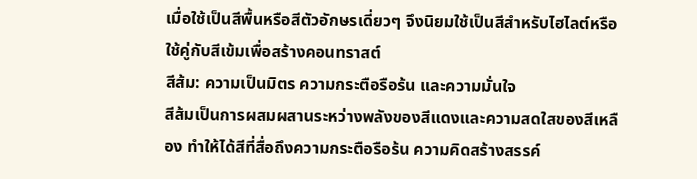เมื่อใช้เป็นสีพื้นหรือสีตัวอักษรเดี่ยวๆ จึงนิยมใช้เป็นสีสำหรับไฮไลต์หรือใช้คู่กับสีเข้มเพื่อสร้างคอนทราสต์
สีส้ม: ความเป็นมิตร ความกระตือรือร้น และความมั่นใจ
สีส้มเป็นการผสมผสานระหว่างพลังของสีแดงและความสดใสของสีเหลือง ทำให้ได้สีที่สื่อถึงความกระตือรือร้น ความคิดสร้างสรรค์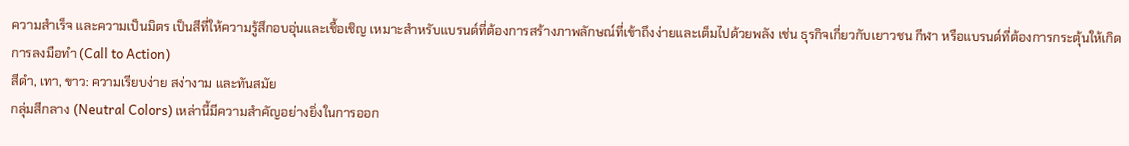ความสำเร็จ และความเป็นมิตร เป็นสีที่ให้ความรู้สึกอบอุ่นและเชื้อเชิญ เหมาะสำหรับแบรนด์ที่ต้องการสร้างภาพลักษณ์ที่เข้าถึงง่ายและเต็มไปด้วยพลัง เช่น ธุรกิจเกี่ยวกับเยาวชน กีฬา หรือแบรนด์ที่ต้องการกระตุ้นให้เกิดการลงมือทำ (Call to Action)
สีดำ, เทา, ขาว: ความเรียบง่าย สง่างาม และทันสมัย
กลุ่มสีกลาง (Neutral Colors) เหล่านี้มีความสำคัญอย่างยิ่งในการออก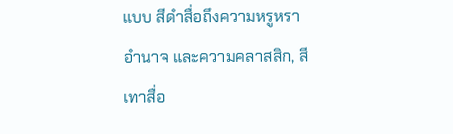แบบ สีดำสื่อถึงความหรูหรา อำนาจ และความคลาสสิก, สีเทาสื่อ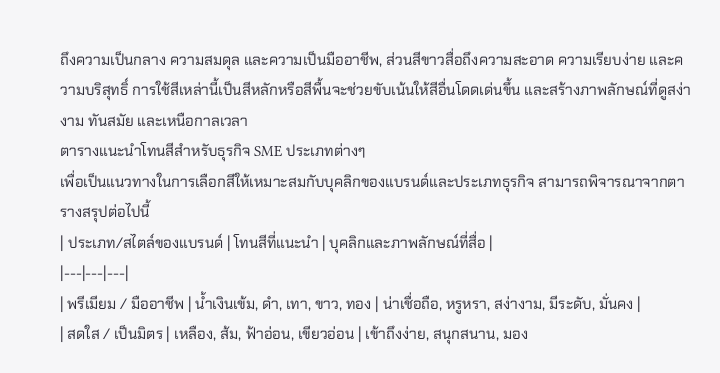ถึงความเป็นกลาง ความสมดุล และความเป็นมืออาชีพ, ส่วนสีขาวสื่อถึงความสะอาด ความเรียบง่าย และความบริสุทธิ์ การใช้สีเหล่านี้เป็นสีหลักหรือสีพื้นจะช่วยขับเน้นให้สีอื่นโดดเด่นขึ้น และสร้างภาพลักษณ์ที่ดูสง่างาม ทันสมัย และเหนือกาลเวลา
ตารางแนะนำโทนสีสำหรับธุรกิจ SME ประเภทต่างๆ
เพื่อเป็นแนวทางในการเลือกสีให้เหมาะสมกับบุคลิกของแบรนด์และประเภทธุรกิจ สามารถพิจารณาจากตารางสรุปต่อไปนี้
| ประเภท/สไตล์ของแบรนด์ | โทนสีที่แนะนำ | บุคลิกและภาพลักษณ์ที่สื่อ |
|---|---|---|
| พรีเมียม / มืออาชีพ | น้ำเงินเข้ม, ดำ, เทา, ขาว, ทอง | น่าเชื่อถือ, หรูหรา, สง่างาม, มีระดับ, มั่นคง |
| สดใส / เป็นมิตร | เหลือง, ส้ม, ฟ้าอ่อน, เขียวอ่อน | เข้าถึงง่าย, สนุกสนาน, มอง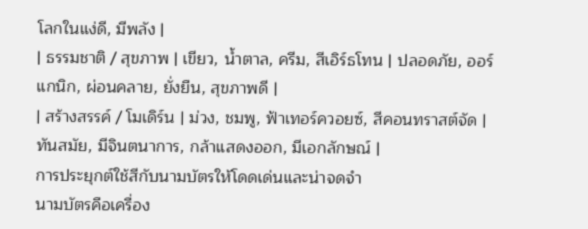โลกในแง่ดี, มีพลัง |
| ธรรมชาติ / สุขภาพ | เขียว, น้ำตาล, ครีม, สีเอิร์ธโทน | ปลอดภัย, ออร์แกนิก, ผ่อนคลาย, ยั่งยืน, สุขภาพดี |
| สร้างสรรค์ / โมเดิร์น | ม่วง, ชมพู, ฟ้าเทอร์ควอยซ์, สีคอนทราสต์จัด | ทันสมัย, มีจินตนาการ, กล้าแสดงออก, มีเอกลักษณ์ |
การประยุกต์ใช้สีกับนามบัตรให้โดดเด่นและน่าจดจำ
นามบัตรคือเครื่อง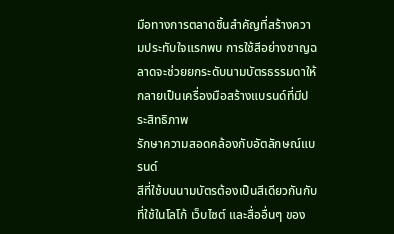มือทางการตลาดชิ้นสำคัญที่สร้างความประทับใจแรกพบ การใช้สีอย่างชาญฉลาดจะช่วยยกระดับนามบัตรธรรมดาให้กลายเป็นเครื่องมือสร้างแบรนด์ที่มีประสิทธิภาพ
รักษาความสอดคล้องกับอัตลักษณ์แบรนด์
สีที่ใช้บนนามบัตรต้องเป็นสีเดียวกันกับที่ใช้ในโลโก้ เว็บไซต์ และสื่ออื่นๆ ของ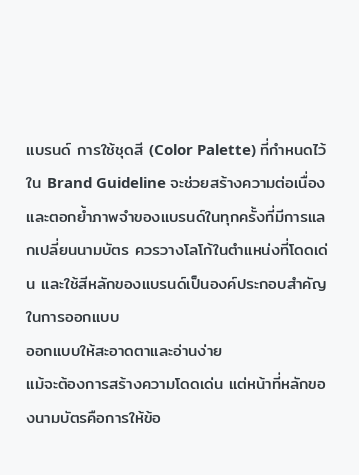แบรนด์ การใช้ชุดสี (Color Palette) ที่กำหนดไว้ใน Brand Guideline จะช่วยสร้างความต่อเนื่องและตอกย้ำภาพจำของแบรนด์ในทุกครั้งที่มีการแลกเปลี่ยนนามบัตร ควรวางโลโก้ในตำแหน่งที่โดดเด่น และใช้สีหลักของแบรนด์เป็นองค์ประกอบสำคัญในการออกแบบ
ออกแบบให้สะอาดตาและอ่านง่าย
แม้จะต้องการสร้างความโดดเด่น แต่หน้าที่หลักของนามบัตรคือการให้ข้อ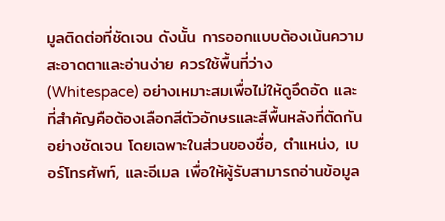มูลติดต่อที่ชัดเจน ดังนั้น การออกแบบต้องเน้นความสะอาดตาและอ่านง่าย ควรใช้พื้นที่ว่าง (Whitespace) อย่างเหมาะสมเพื่อไม่ให้ดูอึดอัด และที่สำคัญคือต้องเลือกสีตัวอักษรและสีพื้นหลังที่ตัดกันอย่างชัดเจน โดยเฉพาะในส่วนของชื่อ, ตำแหน่ง, เบอร์โทรศัพท์, และอีเมล เพื่อให้ผู้รับสามารถอ่านข้อมูล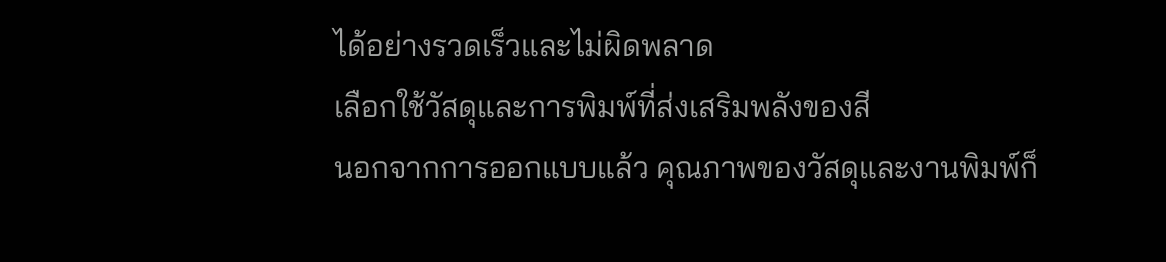ได้อย่างรวดเร็วและไม่ผิดพลาด
เลือกใช้วัสดุและการพิมพ์ที่ส่งเสริมพลังของสี
นอกจากการออกแบบแล้ว คุณภาพของวัสดุและงานพิมพ์ก็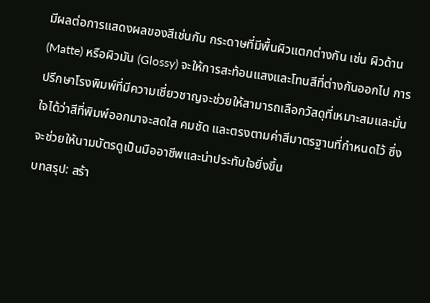มีผลต่อการแสดงผลของสีเช่นกัน กระดาษที่มีพื้นผิวแตกต่างกัน เช่น ผิวด้าน (Matte) หรือผิวมัน (Glossy) จะให้การสะท้อนแสงและโทนสีที่ต่างกันออกไป การปรึกษาโรงพิมพ์ที่มีความเชี่ยวชาญจะช่วยให้สามารถเลือกวัสดุที่เหมาะสมและมั่นใจได้ว่าสีที่พิมพ์ออกมาจะสดใส คมชัด และตรงตามค่าสีมาตรฐานที่กำหนดไว้ ซึ่งจะช่วยให้นามบัตรดูเป็นมืออาชีพและน่าประทับใจยิ่งขึ้น
บทสรุป: สร้า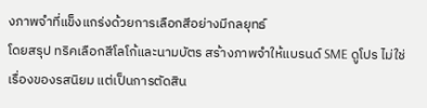งภาพจำที่แข็งแกร่งด้วยการเลือกสีอย่างมีกลยุทธ์
โดยสรุป ทริคเลือกสีโลโก้และนามบัตร สร้างภาพจำให้แบรนด์ SME ดูโปร ไม่ใช่เรื่องของรสนิยม แต่เป็นการตัดสิน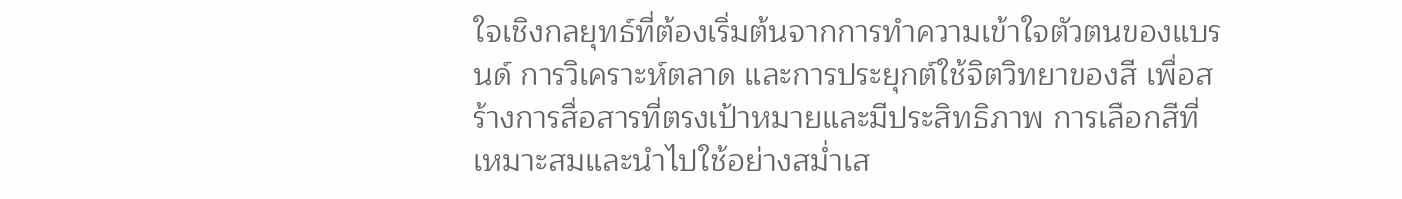ใจเชิงกลยุทธ์ที่ต้องเริ่มต้นจากการทำความเข้าใจตัวตนของแบรนด์ การวิเคราะห์ตลาด และการประยุกต์ใช้จิตวิทยาของสี เพื่อสร้างการสื่อสารที่ตรงเป้าหมายและมีประสิทธิภาพ การเลือกสีที่เหมาะสมและนำไปใช้อย่างสม่ำเส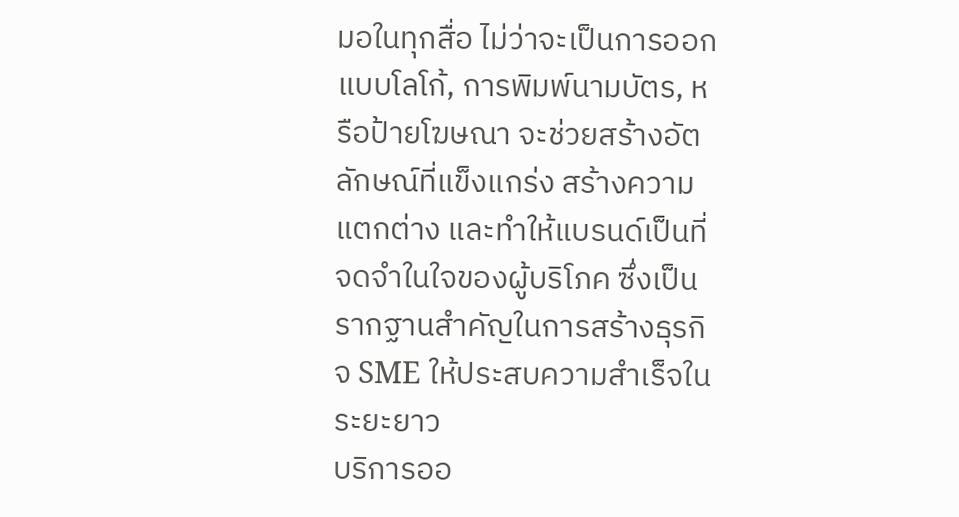มอในทุกสื่อ ไม่ว่าจะเป็นการออกแบบโลโก้, การพิมพ์นามบัตร, หรือป้ายโฆษณา จะช่วยสร้างอัตลักษณ์ที่แข็งแกร่ง สร้างความแตกต่าง และทำให้แบรนด์เป็นที่จดจำในใจของผู้บริโภค ซึ่งเป็นรากฐานสำคัญในการสร้างธุรกิจ SME ให้ประสบความสำเร็จในระยะยาว
บริการออ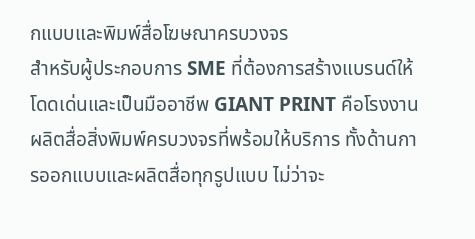กแบบและพิมพ์สื่อโฆษณาครบวงจร
สำหรับผู้ประกอบการ SME ที่ต้องการสร้างแบรนด์ให้โดดเด่นและเป็นมืออาชีพ GIANT PRINT คือโรงงานผลิตสื่อสิ่งพิมพ์ครบวงจรที่พร้อมให้บริการ ทั้งด้านการออกแบบและผลิตสื่อทุกรูปแบบ ไม่ว่าจะ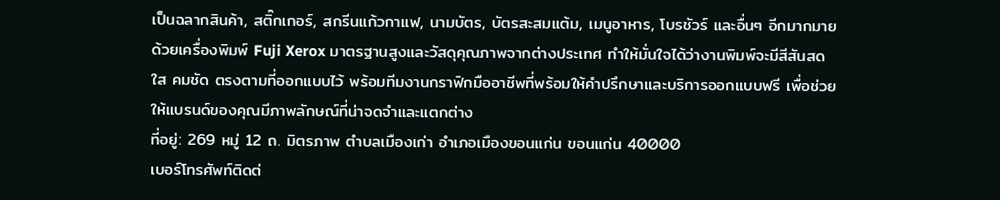เป็นฉลากสินค้า, สติ๊กเกอร์, สกรีนแก้วกาแฟ, นามบัตร, บัตรสะสมแต้ม, เมนูอาหาร, โบรชัวร์ และอื่นๆ อีกมากมาย ด้วยเครื่องพิมพ์ Fuji Xerox มาตรฐานสูงและวัสดุคุณภาพจากต่างประเทศ ทำให้มั่นใจได้ว่างานพิมพ์จะมีสีสันสดใส คมชัด ตรงตามที่ออกแบบไว้ พร้อมทีมงานกราฟิกมืออาชีพที่พร้อมให้คำปรึกษาและบริการออกแบบฟรี เพื่อช่วยให้แบรนด์ของคุณมีภาพลักษณ์ที่น่าจดจำและแตกต่าง
ที่อยู่: 269 หมู่ 12 ถ. มิตรภาพ ตำบลเมืองเก่า อำเภอเมืองขอนแก่น ขอนแก่น 40000
เบอร์โทรศัพท์ติดต่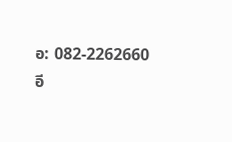อ: 082-2262660
อี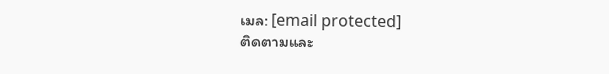เมล: [email protected]
ติดตามและ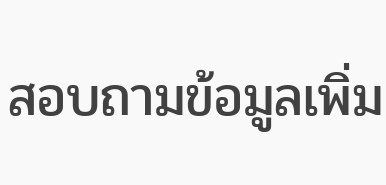สอบถามข้อมูลเพิ่ม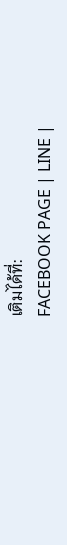เติมได้ที่:
FACEBOOK PAGE | LINE |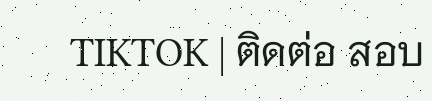TIKTOK | ติดต่อ สอบ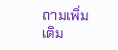ถามเพิ่มเติม